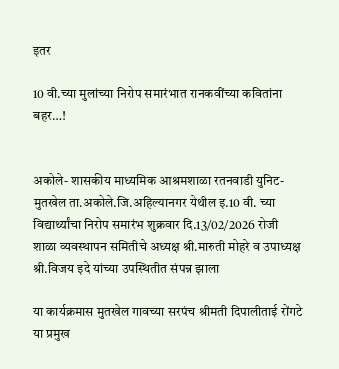इतर

10 वी.च्या मुलांच्या निरोप समारंभात रानकवींच्या कवितांना बहर…!


अकोले- शासकीय माध्यमिक आश्रमशाळा रतनवाडी युनिट-मुतखेल ता.अकोले.जि.अहिल्यानगर येथील इ.10 वी. च्या विद्यार्थ्यांचा निरोप समारंभ शुक्रवार दि.13/02/2026 रोजी
शाळा व्यवस्थापन समितीचे अध्यक्ष श्री.मारुती मोहरे व उपाध्यक्ष श्री.विजय इदे यांच्या उपस्थितीत संपन्न झाला

या कार्यक्रमास मुतखेल गावच्या सरपंच श्रीमती दिपालीताई रोंगटे या प्रमुख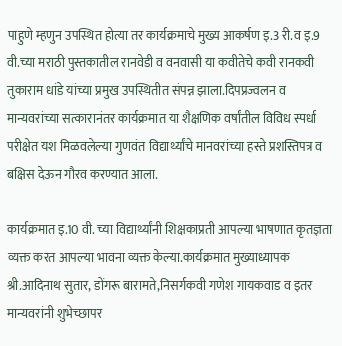पाहुणे म्हणुन उपस्थित होत्या तर कार्यक्रमाचे मुख्य आकर्षण इ.3 री.व इ.9 वी.च्या मराठी पुस्तकातील रानवेडी व वनवासी या कवीतेचे कवी रानकवी तुकाराम धांडे यांच्या प्रमुख उपस्थितीत संपन्न झाला.दिपप्रज्वलन व मान्यवरांच्या सत्कारानंतर कार्यक्रमात या शैक्षणिक वर्षांतील विविध स्पर्धा परीक्षेत यश मिळवलेल्या गुणवंत विद्यार्थ्यांचे मानवरांच्या हस्ते प्रशस्तिपत्र व बक्षिस देऊन गौरव करण्यात आला.

कार्यक्रमात इ.10 वी. च्या विद्यार्थ्यांनी शिक्षकाप्रती आपल्या भाषणात कृतज्ञता व्यक्त करत आपल्या भावना व्यक्त केल्या.कार्यक्रमात मुख्याध्यापक श्री.आदिनाथ सुतार, डोंगरू बारामते,निसर्गकवी गणेश गायकवाड व इतर मान्यवरांनी शुभेच्छापर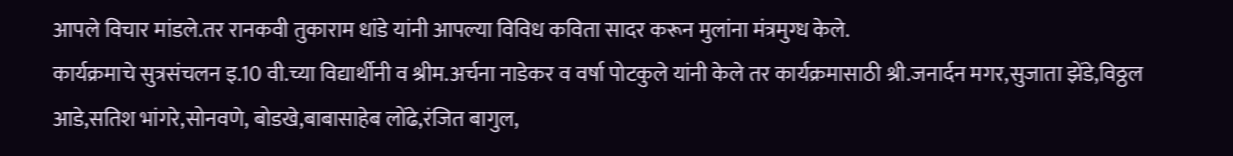आपले विचार मांडले.तर रानकवी तुकाराम धांडे यांनी आपल्या विविध कविता सादर करून मुलांना मंत्रमुग्ध केले.
कार्यक्रमाचे सुत्रसंचलन इ.10 वी.च्या विद्यार्थीनी व श्रीम.अर्चना नाडेकर व वर्षा पोटकुले यांनी केले तर कार्यक्रमासाठी श्री.जनार्दन मगर,सुजाता झेंडे,विठ्ठल आडे,सतिश भांगरे,सोनवणे, बोडखे,बाबासाहेब लोंढे,रंजित बागुल,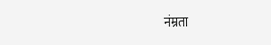नंम्रता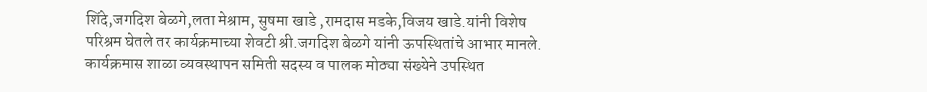शिंदे,जगदिश बेळगे,लता मेश्राम, सुषमा खाडे ,रामदास मडके,विजय खाडे.यांनी विशेष परिश्रम घेतले तर कार्यक्रमाच्या शेवटी श्री.जगदिश बेळगे यांनी ऊपस्थितांचे आभार मानले. कार्यक्रमास शाळा व्यवस्थापन समिती सदस्य व पालक मोठ्या संख्येने उपस्थित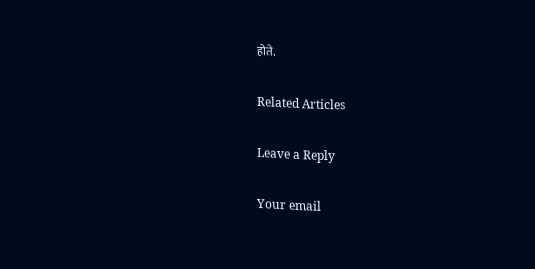होते.

Related Articles

Leave a Reply

Your email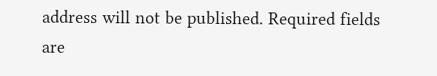address will not be published. Required fields are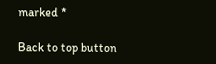marked *

Back to top button